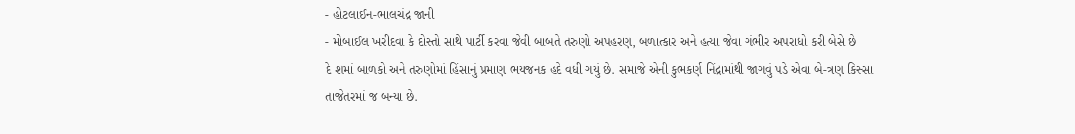- હોટલાઈન-ભાલચંદ્ર જાની
- મોબાઈલ ખરીદવા કે દોસ્તો સાથે પાર્ટી કરવા જેવી બાબતે તરુણો અપહરણ, બળાત્કાર અને હત્યા જેવા ગંભીર અપરાધો કરી બેસે છે
દે શમાં બાળકો અને તરુણોમાં હિંસાનું પ્રમાણ ભયજનક હદે વધી ગયું છે. સમાજે એની કુભકર્ણ નિંદ્રામાંથી જાગવું પડે એવા બે-ત્રણ કિસ્સા તાજેતરમાં જ બન્યા છે.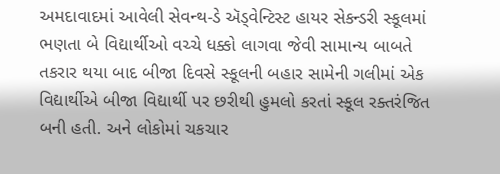અમદાવાદમાં આવેલી સેવન્થ-ડે ઍડ્વેન્ટિસ્ટ હાયર સેકન્ડરી સ્કૂલમાં ભણતા બે વિદ્યાર્થીઓ વચ્ચે ધક્કો લાગવા જેવી સામાન્ય બાબતે તકરાર થયા બાદ બીજા દિવસે સ્કૂલની બહાર સામેની ગલીમાં એક વિદ્યાર્થીએ બીજા વિદ્યાર્થી પર છરીથી હુમલો કરતાં સ્કૂલ રક્તરંજિત બની હતી. અને લોકોમાં ચકચાર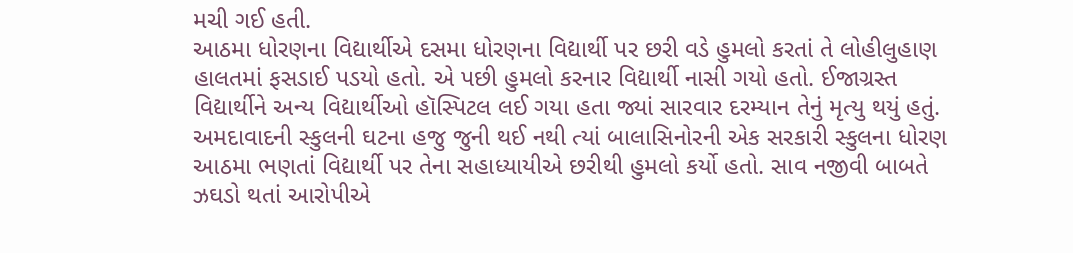મચી ગઈ હતી.
આઠમા ધોરણના વિદ્યાર્થીએ દસમા ધોરણના વિદ્યાર્થી પર છરી વડે હુમલો કરતાં તે લોહીલુહાણ હાલતમાં ફસડાઈ પડયો હતો. એ પછી હુમલો કરનાર વિદ્યાર્થી નાસી ગયો હતો. ઈજાગ્રસ્ત વિદ્યાર્થીને અન્ય વિદ્યાર્થીઓ હૉસ્પિટલ લઈ ગયા હતા જ્યાં સારવાર દરમ્યાન તેનું મૃત્યુ થયું હતું.
અમદાવાદની સ્કુલની ઘટના હજુ જુની થઈ નથી ત્યાં બાલાસિનોરની એક સરકારી સ્કુલના ધોરણ આઠમા ભણતાં વિદ્યાર્થી પર તેના સહાધ્યાયીએ છરીથી હુમલો કર્યો હતો. સાવ નજીવી બાબતે ઝઘડો થતાં આરોપીએ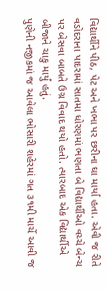વિદ્યાર્થીને પીઠ, પેટ અને ખભા પર છરીના ઘા માર્યા હતા. એવી જ રીતે વડોદરાના પાદરામાં સાતમા ધોરણમાં ભણતા બે વિદ્યાર્થીઓ વચ્ચે બેન્ચ પર બેસવા બાબતે ઉગ્ર વિવાદ થયો હતો. ત્યારબાદ એક વિદ્યાર્થીએ બીજાને ચાકુ માર્યું હતું.
પુણેની નજીકમાં જ આવેલા ભોસારી શહેરમાં ગત ૩૧મી માર્ચે આવી જ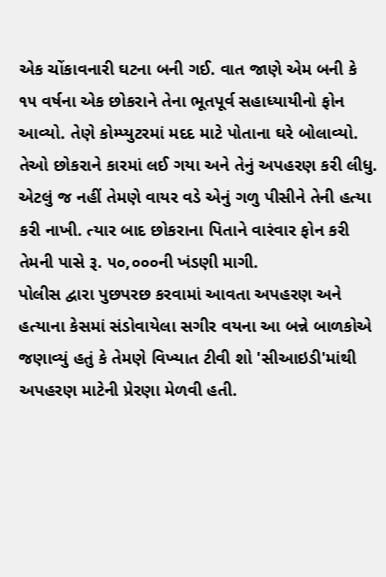એક ચોંકાવનારી ઘટના બની ગઈ. વાત જાણે એમ બની કે ૧૫ વર્ષના એક છોકરાને તેના ભૂતપૂર્વ સહાધ્યાયીનો ફોન આવ્યો. તેણે કોમ્પ્યુટરમાં મદદ માટે પોતાના ઘરે બોલાવ્યો. તેઓ છોકરાને કારમાં લઈ ગયા અને તેનું અપહરણ કરી લીધુ. એટલું જ નહીં તેમણે વાયર વડે એનું ગળુ પીસીને તેની હત્યા કરી નાખી. ત્યાર બાદ છોકરાના પિતાને વારંવાર ફોન કરી તેમની પાસે રૂ. ૫૦,૦૦૦ની ખંડણી માગી.
પોલીસ દ્વારા પુછપરછ કરવામાં આવતા અપહરણ અને હત્યાના કેસમાં સંડોવાયેલા સગીર વયના આ બન્ને બાળકોએ જણાવ્યું હતું કે તેમણે વિખ્યાત ટીવી શો 'સીઆઇડી'માંથી અપહરણ માટેની પ્રેરણા મેળવી હતી.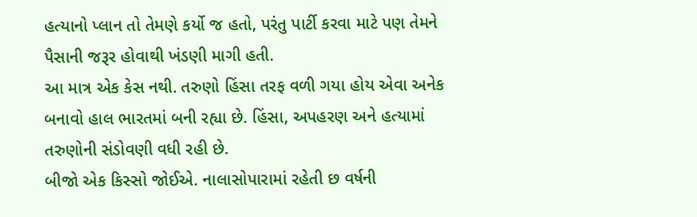હત્યાનો પ્લાન તો તેમણે કર્યો જ હતો, પરંતુ પાર્ટી કરવા માટે પણ તેમને પૈસાની જરૂર હોવાથી ખંડણી માગી હતી.
આ માત્ર એક કેસ નથી. તરુણો હિંસા તરફ વળી ગયા હોય એવા અનેક બનાવો હાલ ભારતમાં બની રહ્યા છે. હિંસા, અપહરણ અને હત્યામાં તરુણોની સંડોવણી વધી રહી છે.
બીજો એક કિસ્સો જોઈએ. નાલાસોપારામાં રહેતી છ વર્ષની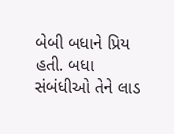બેબી બધાને પ્રિય હતી. બધા સંબંધીઓ તેને લાડ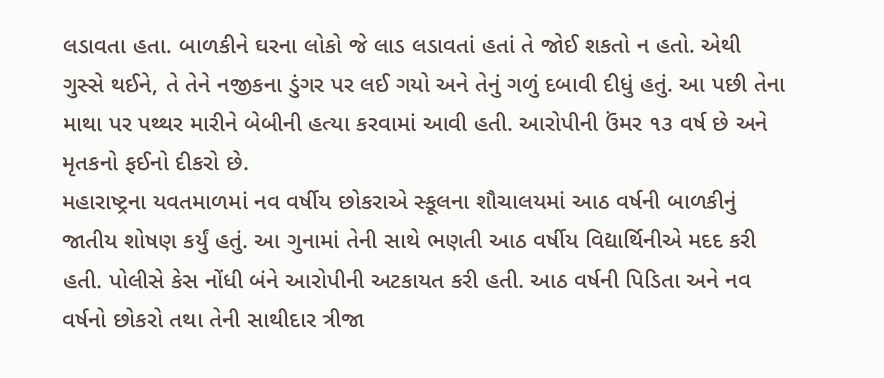લડાવતા હતા. બાળકીને ઘરના લોકો જે લાડ લડાવતાં હતાં તે જોઈ શકતો ન હતો. એથી ગુસ્સે થઈને, તે તેને નજીકના ડુંગર પર લઈ ગયો અને તેનું ગળું દબાવી દીધું હતું. આ પછી તેના માથા પર પથ્થર મારીને બેબીની હત્યા કરવામાં આવી હતી. આરોપીની ઉંમર ૧૩ વર્ષ છે અને મૃતકનો ફઈનો દીકરો છે.
મહારાષ્ટ્રના યવતમાળમાં નવ વર્ષીય છોકરાએ સ્કૂલના શૌચાલયમાં આઠ વર્ષની બાળકીનું જાતીય શોષણ કર્યું હતું. આ ગુનામાં તેની સાથે ભણતી આઠ વર્ષીય વિદ્યાર્થિનીએ મદદ કરી હતી. પોલીસે કેસ નોંધી બંને આરોપીની અટકાયત કરી હતી. આઠ વર્ષની પિડિતા અને નવ વર્ષનો છોકરો તથા તેની સાથીદાર ત્રીજા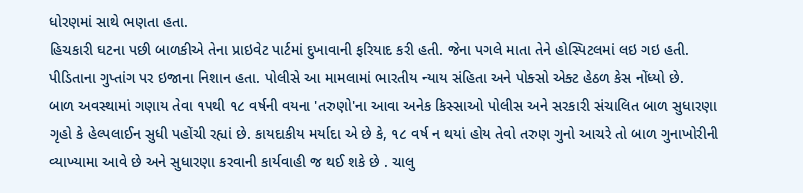ધોરણમાં સાથે ભણતા હતા.
હિચકારી ઘટના પછી બાળકીએ તેના પ્રાઇવેટ પાર્ટમાં દુખાવાની ફરિયાદ કરી હતી. જેના પગલે માતા તેને હોસ્પિટલમાં લઇ ગઇ હતી. પીડિતાના ગુપ્તાંગ પર ઇજાના નિશાન હતા. પોલીસે આ મામલામાં ભારતીય ન્યાય સંહિતા અને પોક્સો એક્ટ હેઠળ કેસ નોંધ્યો છે.
બાળ અવસ્થામાં ગણાય તેવા ૧૫થી ૧૮ વર્ષની વયના 'તરુણો'ના આવા અનેક કિસ્સાઓ પોલીસ અને સરકારી સંચાલિત બાળ સુધારણા ગૃહો કે હેલ્પલાઈન સુધી પહોંચી રહ્યાં છે. કાયદાકીય મર્યાદા એ છે કે, ૧૮ વર્ષ ન થયાં હોય તેવો તરુણ ગુનો આચરે તો બાળ ગુનાખોરીની વ્યાખ્યામા આવે છે અને સુધારણા કરવાની કાર્યવાહી જ થઈ શકે છે . ચાલુ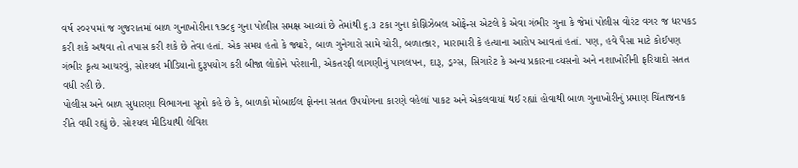વર્ષ ૨૦૨૫માં જ ગુજરાતમાં બાળ ગુનાખોરીના ૧૭૮૬ ગુના પોલીસ સમક્ષ આવ્યાં છે તેમાંથી ૬.૩ ટકા ગુના કોગ્નિઝેબલ ઓફેન્સ એટલે કે એવા ગંભીર ગુના કે જેમાં પોલીસ વોરંટ વગર જ ધરપકડ કરી શકે અથવા તો તપાસ કરી શકે છે તેવા હતાં. એક સમય હતો કે જ્યારે, બાળ ગુનેગારો સામે ચોરી, બળાત્કાર, મારામારી કે હત્યાના આરોપ આવતાં હતાં. પણ, હવે પૈસા માટે કોઈપણ ગંભીર કૃત્ય આચરવું, સોશ્યલ મીડિયાનો દુરૂપયોગ કરી બીજા લોકોને પરેશાની, એકતરફી લાગણીનું પાગલપન, દારૂ, ડ્રગ્સ, સિગારેટ કે અન્ય પ્રકારના વ્યસનો અને નશાખોરીની ફરિયાદો સતત વધી રહી છે.
પોલીસ અને બાળ સુધારણા વિભાગના સૂત્રો કહે છે કે, બાળકો મોબાઈલ ફોનના સતત ઉપયોગના કારણે વહેલાં પાકટ અને એકલવાયાં થઈ રહ્યાં હોવાથી બાળ ગુનાખોરીનું પ્રમાણ ચિંતાજનક રીતે વધી રહ્યું છે. સોશ્યલ મીડિયાથી લેવિશ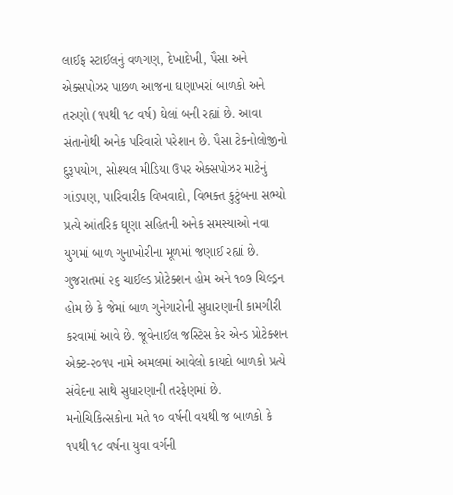લાઈફ સ્ટાઈલનું વળગણ, દેખાદેખી, પૈસા અને એક્સપોઝર પાછળ આજના ઘણાખરાં બાળકો અને તરુણો (૧૫થી ૧૮ વર્ષ) ઘેલાં બની રહ્યાં છે. આવા સંતાનોથી અનેક પરિવારો પરેશાન છે. પૈસા ટેકનોલોજીનો દુરૂપયોગ, સોશ્યલ મીડિયા ઉપર એક્સપોઝર માટેનું ગાંડપણ, પારિવારીક વિખવાદો, વિભક્ત કુટુંબના સભ્યો પ્રત્યે આંતરિક ઘૃણા સહિતની અનેક સમસ્યાઓ નવા યુગમાં બાળ ગુનાખોરીના મૂળમાં જણાઈ રહ્યાં છે. ગુજરાતમાં ૨૬ ચાઈલ્ડ પ્રોટેક્શન હોમ અને ૧૦૭ ચિલ્ડ્રન હોમ છે કે જેમાં બાળ ગુનેગારોની સુધારણાની કામગીરી કરવામાં આવે છે. જૂવેનાઈલ જસ્ટિસ કેર એન્ડ પ્રોટેક્શન એક્ટ-૨૦૧૫ નામે અમલમાં આવેલો કાયદો બાળકો પ્રત્યે સંવેદના સાથે સુધારણાની તરફેણમાં છે. મનોચિકિત્સકોના મતે ૧૦ વર્ષની વયથી જ બાળકો કે ૧૫થી ૧૮ વર્ષના યુવા વર્ગની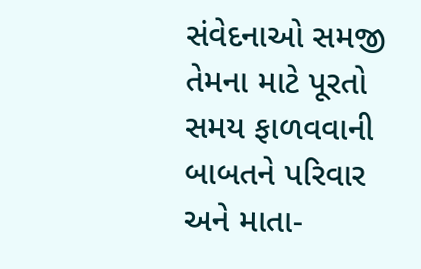સંવેદનાઓ સમજી તેમના માટે પૂરતો સમય ફાળવવાની બાબતને પરિવાર અને માતા-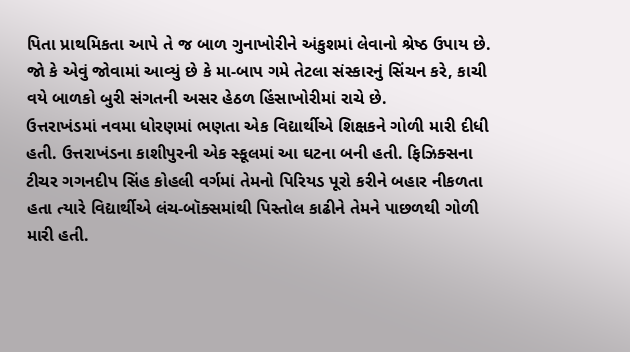પિતા પ્રાથમિકતા આપે તે જ બાળ ગુનાખોરીને અંકુશમાં લેવાનો શ્રેષ્ઠ ઉપાય છે.
જો કે એવું જોવામાં આવ્યું છે કે મા-બાપ ગમે તેટલા સંસ્કારનું સિંચન કરે, કાચી વયે બાળકો બુરી સંગતની અસર હેઠળ હિંસાખોરીમાં રાચે છે.
ઉત્તરાખંડમાં નવમા ધોરણમાં ભણતા એક વિદ્યાર્થીએ શિક્ષકને ગોળી મારી દીધી હતી. ઉત્તરાખંડના કાશીપુરની એક સ્કૂલમાં આ ઘટના બની હતી. ફિઝિક્સના ટીચર ગગનદીપ સિંહ કોહલી વર્ગમાં તેમનો પિરિયડ પૂરો કરીને બહાર નીકળતા હતા ત્યારે વિદ્યાર્થીએ લંચ-બૉક્સમાંથી પિસ્તોલ કાઢીને તેમને પાછળથી ગોળી મારી હતી.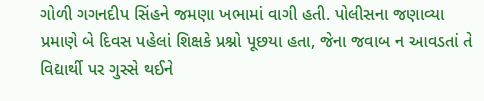ગોળી ગગનદીપ સિંહને જમણા ખભામાં વાગી હતી. પોલીસના જણાવ્યા પ્રમાણે બે દિવસ પહેલાં શિક્ષકે પ્રશ્નો પૂછયા હતા, જેના જવાબ ન આવડતાં તે વિદ્યાર્થી પર ગુસ્સે થઈને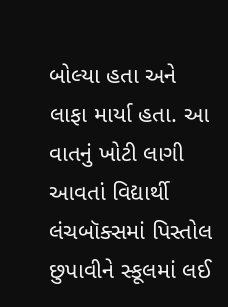બોલ્યા હતા અને લાફા માર્યા હતા. આ વાતનું ખોટી લાગી આવતાં વિદ્યાર્થી લંચબૉક્સમાં પિસ્તોલ છુપાવીને સ્કૂલમાં લઈ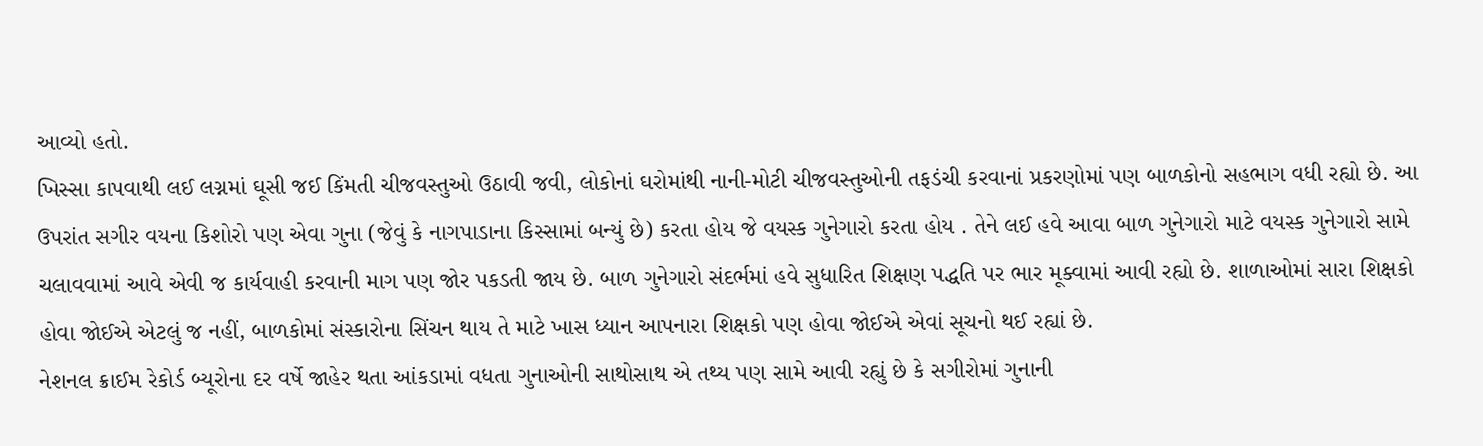આવ્યો હતો.
ખિસ્સા કાપવાથી લઈ લગ્નમાં ઘૂસી જઈ કિંમતી ચીજવસ્તુઓ ઉઠાવી જવી, લોકોનાં ઘરોમાંથી નાની-મોટી ચીજવસ્તુઓની તફડંચી કરવાનાં પ્રકરણોમાં પણ બાળકોનો સહભાગ વધી રહ્યો છે. આ ઉપરાંત સગીર વયના કિશોરો પણ એવા ગુના (જેવું કે નાગપાડાના કિસ્સામાં બન્યું છે) કરતા હોય જે વયસ્ક ગુનેગારો કરતા હોય . તેને લઈ હવે આવા બાળ ગુનેગારો માટે વયસ્ક ગુનેગારો સામે ચલાવવામાં આવે એવી જ કાર્યવાહી કરવાની માગ પણ જોર પકડતી જાય છે. બાળ ગુનેગારો સંદર્ભમાં હવે સુધારિત શિક્ષણ પદ્ધતિ પર ભાર મૂક્વામાં આવી રહ્યો છે. શાળાઓમાં સારા શિક્ષકો હોવા જોઈએ એટલું જ નહીં, બાળકોમાં સંસ્કારોના સિંચન થાય તે માટે ખાસ ધ્યાન આપનારા શિક્ષકો પણ હોવા જોઈએ એવાં સૂચનો થઈ રહ્યાં છે.
નેશનલ ક્રાઈમ રેકોર્ડ બ્યૂરોના દર વર્ષે જાહેર થતા આંકડામાં વધતા ગુનાઓની સાથોસાથ એ તથ્ય પણ સામે આવી રહ્યું છે કે સગીરોમાં ગુનાની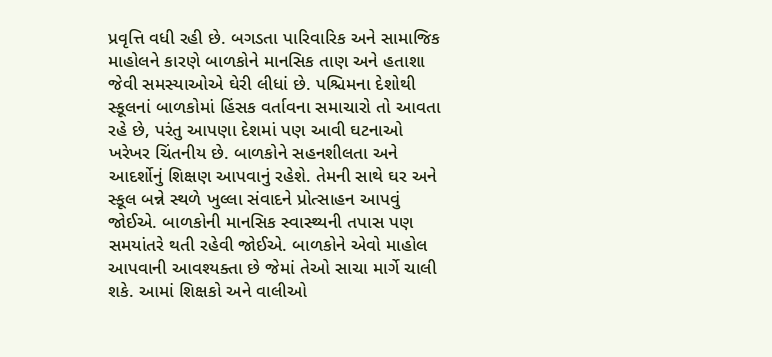પ્રવૃત્તિ વધી રહી છે. બગડતા પારિવારિક અને સામાજિક માહોલને કારણે બાળકોને માનસિક તાણ અને હતાશા જેવી સમસ્યાઓએ ઘેરી લીધાં છે. પશ્ચિમના દેશોથી સ્કૂલનાં બાળકોમાં હિંસક વર્તાવના સમાચારો તો આવતા રહે છે, પરંતુ આપણા દેશમાં પણ આવી ઘટનાઓ ખરેખર ચિંતનીય છે. બાળકોને સહનશીલતા અને આદર્શોનું શિક્ષણ આપવાનું રહેશે. તેમની સાથે ઘર અને સ્કૂલ બન્ને સ્થળે ખુલ્લા સંવાદને પ્રોત્સાહન આપવું જોઈએ. બાળકોની માનસિક સ્વાસ્થ્યની તપાસ પણ સમયાંતરે થતી રહેવી જોઈએ. બાળકોને એવો માહોલ આપવાની આવશ્યક્તા છે જેમાં તેઓ સાચા માર્ગે ચાલી શકે. આમાં શિક્ષકો અને વાલીઓ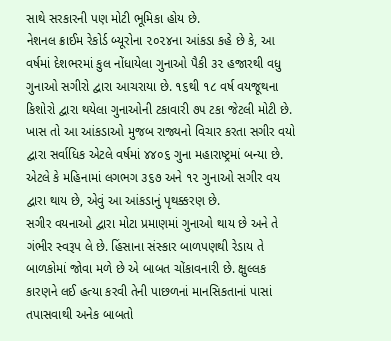સાથે સરકારની પણ મોટી ભૂમિકા હોય છે.
નેશનલ ક્રાઈમ રેકોર્ડ બ્યૂરોના ૨૦૨૪ના આંકડા કહે છે કે, આ વર્ષમાં દેશભરમાં કુલ નોંધાયેલા ગુનાઓ પૈકી ૩૨ હજારથી વધુ ગુનાઓ સગીરો દ્વારા આચરાયા છે. ૧૬થી ૧૮ વર્ષ વયજૂથના કિશોરો દ્વારા થયેલા ગુનાઓની ટકાવારી ૭૫ ટકા જેટલી મોટી છે. ખાસ તો આ આંકડાઓ મુજબ રાજ્યનો વિચાર કરતા સગીર વયો દ્વારા સર્વાધિક એટલે વર્ષમાં ૪૪૦૬ ગુના મહારાષ્ટ્રમાં બન્યા છે. એટલે કે મહિનામાં લગભગ ૩૬૭ અને ૧૨ ગુનાઓ સગીર વય દ્વારા થાય છે, એવું આ આંકડાનું પૃથક્કરણ છે.
સગીર વયનાઓ દ્વારા મોટા પ્રમાણમાં ગુનાઓ થાય છે અને તે ગંભીર સ્વરૂપ લે છે. હિંસાના સંસ્કાર બાળપણથી રેડાય તે બાળકોમાં જોવા મળે છે એ બાબત ચોંકાવનારી છે. ક્ષુલ્લક કારણને લઈ હત્યા કરવી તેની પાછળનાં માનસિકતાનાં પાસાં તપાસવાથી અનેક બાબતો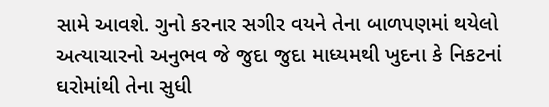સામે આવશે. ગુનો કરનાર સગીર વયને તેના બાળપણમાં થયેલો અત્યાચારનો અનુભવ જે જુદા જુદા માધ્યમથી ખુદના કે નિકટનાં ઘરોમાંથી તેના સુધી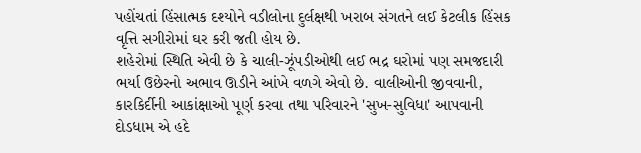પહોંચતાં હિંસાત્મક દશ્યોને વડીલોના દુર્લક્ષથી ખરાબ સંગતને લઈ કેટલીક હિંસક વૃત્તિ સગીરોમાં ઘર કરી જતી હોય છે.
શહેરોમાં સ્થિતિ એવી છે કે ચાલી-ઝૂંપડીઓથી લઈ ભદ્ર ઘરોમાં પણ સમજદારી ભર્યા ઉછેરનો અભાવ ઊડીને આંખે વળગે એવો છે. વાલીઓની જીવવાની, કારકિર્દીની આકાંક્ષાઓ પૂર્ણ કરવા તથા પરિવારને 'સુખ-સુવિધા' આપવાની દોડધામ એ હદે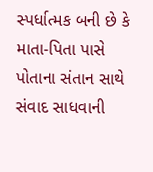સ્પર્ધાત્મક બની છે કે માતા-પિતા પાસે પોતાના સંતાન સાથે સંવાદ સાધવાની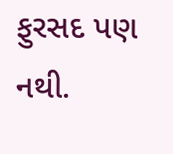ફુરસદ પણ નથી.